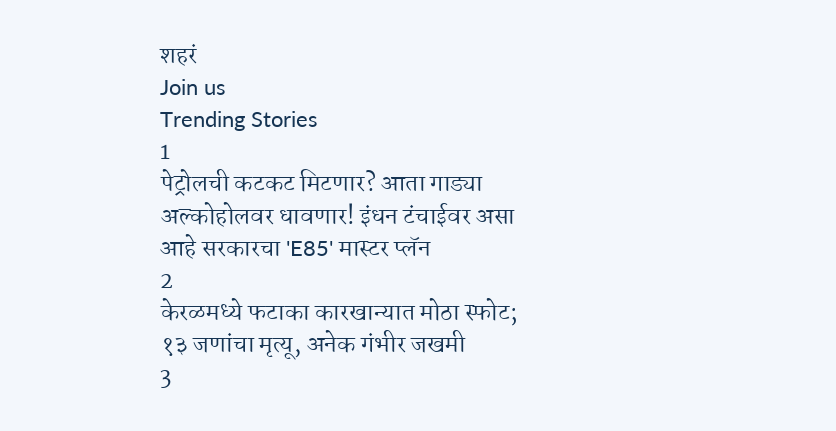शहरं
Join us
Trending Stories
1
पेट्रोलची कटकट मिटणार? आता गाड्या अल्कोहोलवर धावणार! इंधन टंचाईवर असा आहे सरकारचा 'E85' मास्टर प्लॅन
2
केरळमध्ये फटाका कारखान्यात मोठा स्फोट; १३ जणांचा मृत्यू, अनेक गंभीर जखमी
3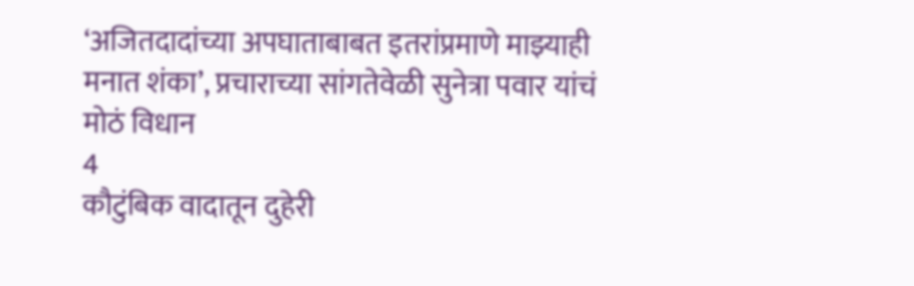‘अजितदादांच्या अपघाताबाबत इतरांप्रमाणे माझ्याही मनात शंका’, प्रचाराच्या सांगतेवेळी सुनेत्रा पवार यांचं मोठं विधान
4
कौटुंबिक वादातून दुहेरी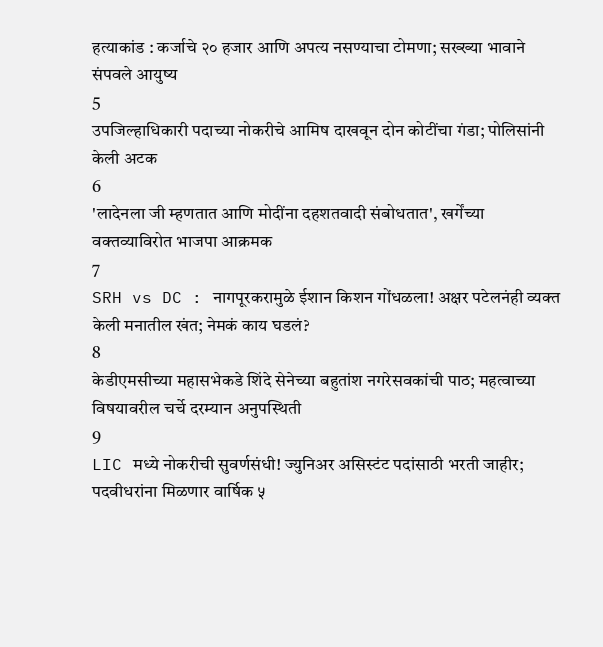हत्याकांड : कर्जाचे २० हजार आणि अपत्य नसण्याचा टोमणा; सख्ख्या भावाने संपवले आयुष्य
5
उपजिल्हाधिकारी पदाच्या नोकरीचे आमिष दाखवून दोन कोटींचा गंडा; पोलिसांनी केली अटक
6
'लादेनला जी म्हणतात आणि मोदींना दहशतवादी संबोधतात', खर्गेंच्या वक्तव्याविरोत भाजपा आक्रमक
7
SRH vs DC : नागपूरकरामुळे ईशान किशन गोंधळला! अक्षर पटेलनंही व्यक्त केली मनातील खंत; नेमकं काय घडलं?
8
केडीएमसीच्या महासभेकडे शिंदे सेनेच्या बहुतांश नगरेसवकांची पाठ; महत्वाच्या विषयावरील चर्चे दरम्यान अनुपस्थिती
9
LIC मध्ये नोकरीची सुवर्णसंधी! ज्युनिअर असिस्टंट पदांसाठी भरती जाहीर; पदवीधरांना मिळणार वार्षिक ५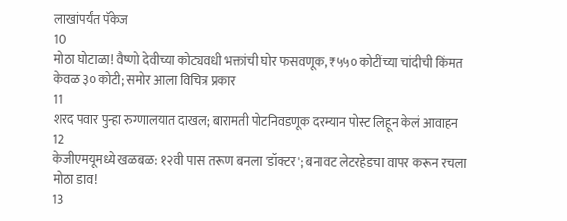लाखांपर्यंत पॅकेज
10
मोठा घोटाळा! वैष्णो देवीच्या कोट्यवधी भक्तांची घोर फसवणूक, ₹५५० कोटींच्या चांदीची किंमत केवळ ३० कोटी; समोर आला विचित्र प्रकार
11
शरद पवार पुन्हा रुग्णालयात दाखल; बारामती पोटनिवडणूक दरम्यान पोस्ट लिहून केलं आवाहन
12
केजीएमयूमध्ये खळबळ: १२वी पास तरूण बनला 'डॉक्टर'; बनावट लेटरहेडचा वापर करून रचला मोठा डाव!
13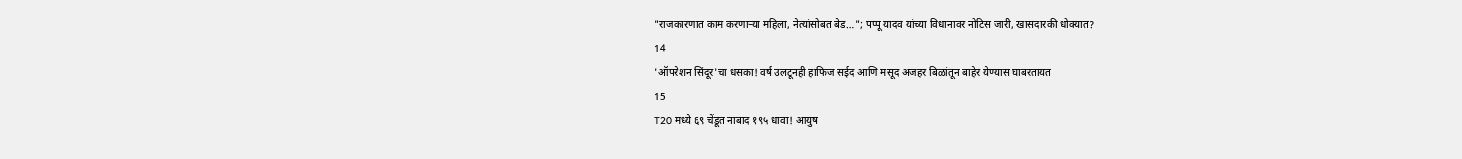"राजकारणात काम करणाऱ्या महिला, नेत्यांसोबत बेड…"; पप्पू यादव यांच्या विधानावर नोटिस जारी, खासदारकी धोक्यात?
14
'ऑपरेशन सिंदूर'चा धसका! वर्ष उलटूनही हाफिज सईद आणि मसूद अजहर बिळांतून बाहेर येण्यास घाबरतायत
15
T20 मध्ये ६९ चेंडूत नाबाद १९५ धावा! आयुष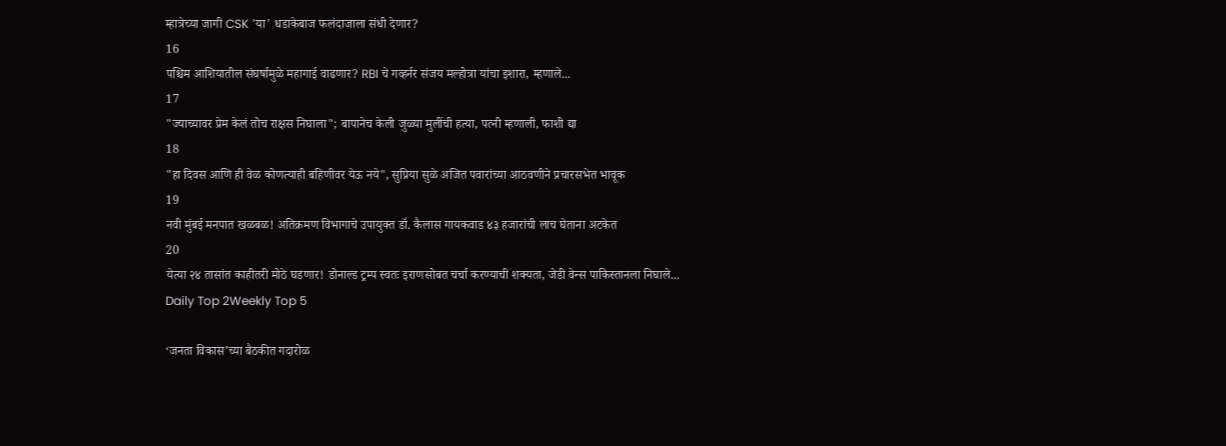म्हात्रेच्या जागी CSK 'या' धडाकेबाज फलंदाजाला संधी देणार?
16
पश्चिम आशियातील संघर्षामुळे महागाई वाढणार? RBI चे गव्हर्नर संजय मल्होत्रा यांचा इशारा, म्हणाले...
17
"ज्याच्यावर प्रेम केलं तोच राक्षस निघाला"; बापानेच केली जुळ्या मुलींची हत्या, पत्नी म्हणाली, फाशी द्या
18
"हा दिवस आणि ही वेळ कोणत्याही बहिणीवर येऊ नये", सुप्रिया सुळे अजित पवारांच्या आठवणीने प्रचारसभेत भावूक
19
नवी मुंबई मनपात खळबळ! अतिक्रमण विभागाचे उपायुक्त डॉ. कैलास गायकवाड ४३ हजारांची लाच घेताना अटकेत
20
येत्या २४ तासांत काहीतरी मोठे घडणार! डोनाल्ड ट्रम्प स्वतः इराणसोबत चर्चा करण्याची शक्यता, जेडी वेन्स पाकिस्तानला निघाले...
Daily Top 2Weekly Top 5

‘जनता विकास’च्या बैठकीत गदारोळ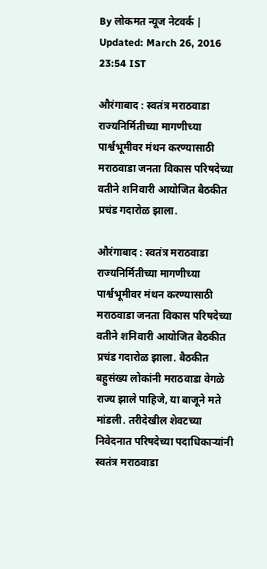By लोकमत न्यूज नेटवर्क | Updated: March 26, 2016 23:54 IST

औरंगाबाद : स्वतंत्र मराठवाडा राज्यनिर्मितीच्या मागणीच्या पार्श्वभूमीवर मंथन करण्यासाठी मराठवाडा जनता विकास परिषदेच्या वतीने शनिवारी आयोजित बैठकीत प्रचंड गदारोळ झाला.

औरंगाबाद : स्वतंत्र मराठवाडा राज्यनिर्मितीच्या मागणीच्या पार्श्वभूमीवर मंथन करण्यासाठी मराठवाडा जनता विकास परिषदेच्या वतीने शनिवारी आयोजित बैठकीत प्रचंड गदारोळ झाला. बैठकीत बहुसंख्य लोकांनी मराठवाडा वेगळे राज्य झाले पाहिजे, या बाजूने मते मांडली. तरीदेखील शेवटच्या निवेदनात परिषदेच्या पदाधिकाऱ्यांनी स्वतंत्र मराठवाडा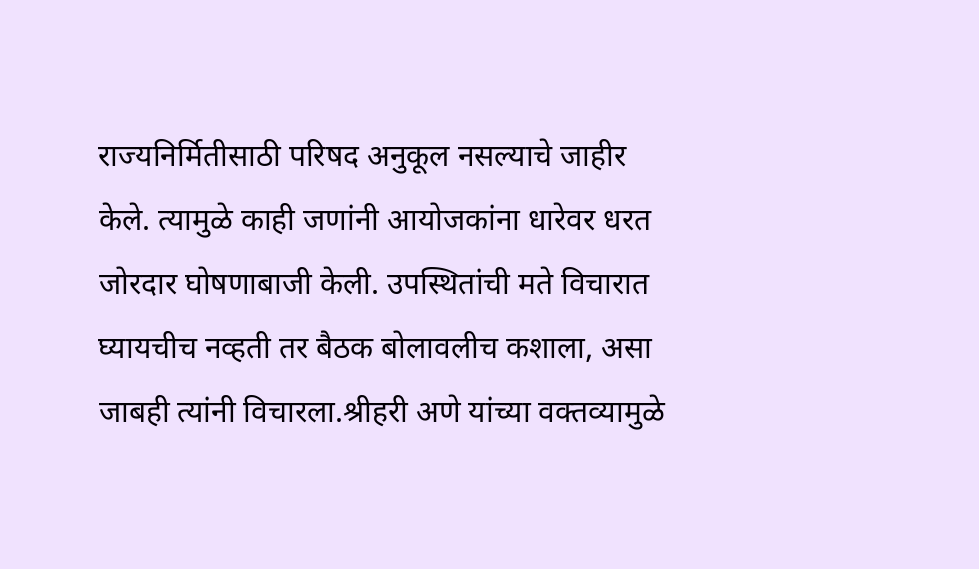राज्यनिर्मितीसाठी परिषद अनुकूल नसल्याचे जाहीर केले. त्यामुळे काही जणांनी आयोजकांना धारेवर धरत जोरदार घोषणाबाजी केली. उपस्थितांची मते विचारात घ्यायचीच नव्हती तर बैठक बोलावलीच कशाला, असा जाबही त्यांनी विचारला.श्रीहरी अणे यांच्या वक्तव्यामुळे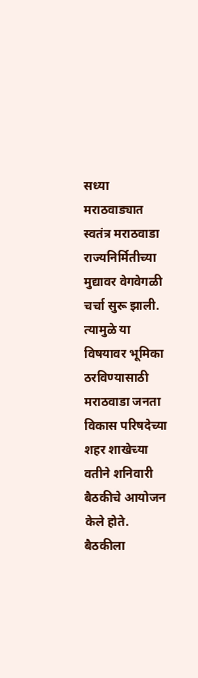सध्या मराठवाड्यात स्वतंत्र मराठवाडा राज्यनिर्मितीच्या मुद्यावर वेगवेगळी चर्चा सुरू झाली. त्यामुळे या विषयावर भूमिका ठरविण्यासाठी मराठवाडा जनता विकास परिषदेच्या शहर शाखेच्या वतीने शनिवारी बैठकीचे आयोजन केले होते. बैठकीला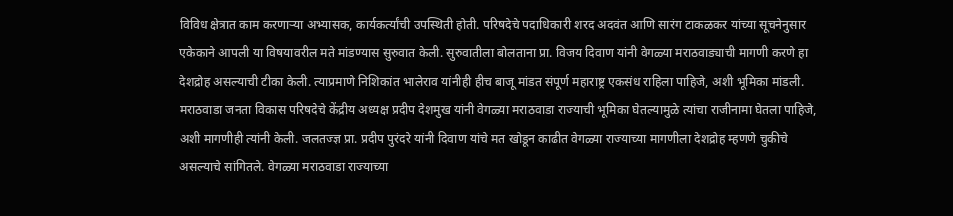विविध क्षेत्रात काम करणाऱ्या अभ्यासक, कार्यकर्त्यांची उपस्थिती होती. परिषदेचे पदाधिकारी शरद अदवंत आणि सारंग टाकळकर यांच्या सूचनेनुसार एकेकाने आपली या विषयावरील मते मांडण्यास सुरुवात केली. सुरुवातीला बोलताना प्रा. विजय दिवाण यांनी वेगळ्या मराठवाड्याची मागणी करणे हा देशद्रोह असल्याची टीका केली. त्याप्रमाणे निशिकांत भालेराव यांनीही हीच बाजू मांडत संपूर्ण महाराष्ट्र एकसंध राहिला पाहिजे, अशी भूमिका मांडली. मराठवाडा जनता विकास परिषदेचे केंद्रीय अध्यक्ष प्रदीप देशमुख यांनी वेगळ्या मराठवाडा राज्याची भूमिका घेतल्यामुळे त्यांचा राजीनामा घेतला पाहिजे, अशी मागणीही त्यांनी केली. जलतज्ज्ञ प्रा. प्रदीप पुरंदरे यांनी दिवाण यांचे मत खोडून काढीत वेगळ्या राज्याच्या मागणीला देशद्रोह म्हणणे चुकीचे असल्याचे सांगितले. वेगळ्या मराठवाडा राज्याच्या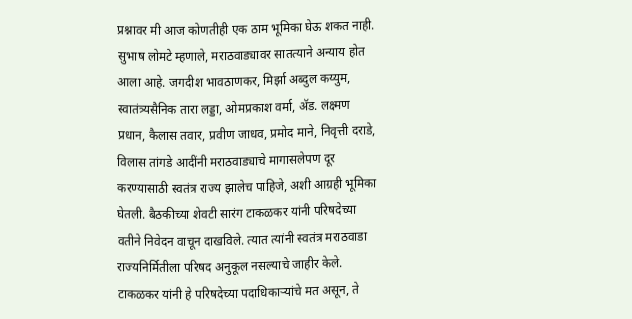प्रश्नावर मी आज कोणतीही एक ठाम भूमिका घेऊ शकत नाही. सुभाष लोमटे म्हणाले, मराठवाड्यावर सातत्याने अन्याय होत आला आहे. जगदीश भावठाणकर, मिर्झा अब्दुल कय्युम, स्वातंत्र्यसैनिक तारा लड्डा, ओमप्रकाश वर्मा, अ‍ॅड. लक्ष्मण प्रधान, कैलास तवार, प्रवीण जाधव, प्रमोद माने, निवृत्ती दराडे, विलास तांगडे आदींनी मराठवाड्याचे मागासलेपण दूर करण्यासाठी स्वतंत्र राज्य झालेच पाहिजे, अशी आग्रही भूमिका घेतली. बैठकीच्या शेवटी सारंग टाकळकर यांनी परिषदेच्या वतीने निवेदन वाचून दाखविले. त्यात त्यांनी स्वतंत्र मराठवाडा राज्यनिर्मितीला परिषद अनुकूल नसल्याचे जाहीर केले. टाकळकर यांनी हे परिषदेच्या पदाधिकाऱ्यांचे मत असून, ते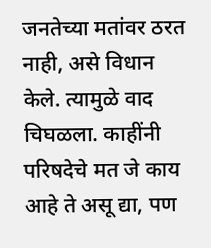जनतेच्या मतांवर ठरत नाही, असे विधान केले. त्यामुळे वाद चिघळला. काहींनी परिषदेचे मत जे काय आहे ते असू द्या, पण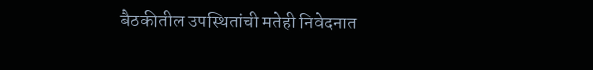बैठकीतील उपस्थितांची मतेही निवेदनात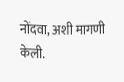नोंदवा, अशी मागणी केली.